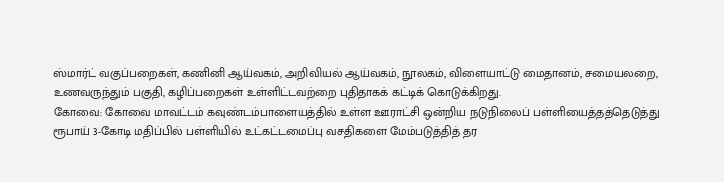ஸ்மார்ட் வகுப்பறைகள், கணினி ஆய்வகம், அறிவியல் ஆய்வகம், நூலகம், விளையாட்டு மைதானம், சமையலறை, உணவருந்தும் பகுதி, கழிப்பறைகள் உள்ளிட்டவற்றை புதிதாகக் கட்டிக் கொடுக்கிறது.
கோவை: கோவை மாவட்டம் கவுண்டம்பாளையத்தில் உள்ள ஊராட்சி ஒன்றிய நடுநிலைப் பள்ளியைத்தத்தெடுத்து ரூபாய் 3-கோடி மதிப்பில் பள்ளியில் உட்கட்டமைப்பு வசதிகளை மேம்படுத்தித் தர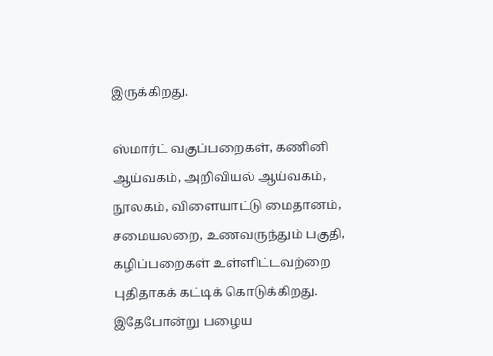இருக்கிறது.

ஸ்மார்ட் வகுப்பறைகள், கணினி ஆய்வகம், அறிவியல் ஆய்வகம், நூலகம், விளையாட்டு மைதானம், சமையலறை, உணவருந்தும் பகுதி, கழிப்பறைகள் உள்ளிட்டவற்றை புதிதாகக் கட்டிக் கொடுக்கிறது. இதேபோன்று பழைய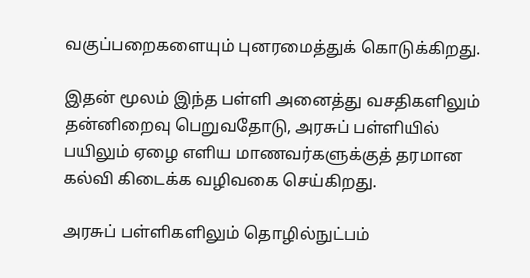வகுப்பறைகளையும் புனரமைத்துக் கொடுக்கிறது.

இதன் மூலம் இந்த பள்ளி அனைத்து வசதிகளிலும் தன்னிறைவு பெறுவதோடு, அரசுப் பள்ளியில் பயிலும் ஏழை எளிய மாணவர்களுக்குத் தரமான கல்வி கிடைக்க வழிவகை செய்கிறது.

அரசுப் பள்ளிகளிலும் தொழில்நுட்பம்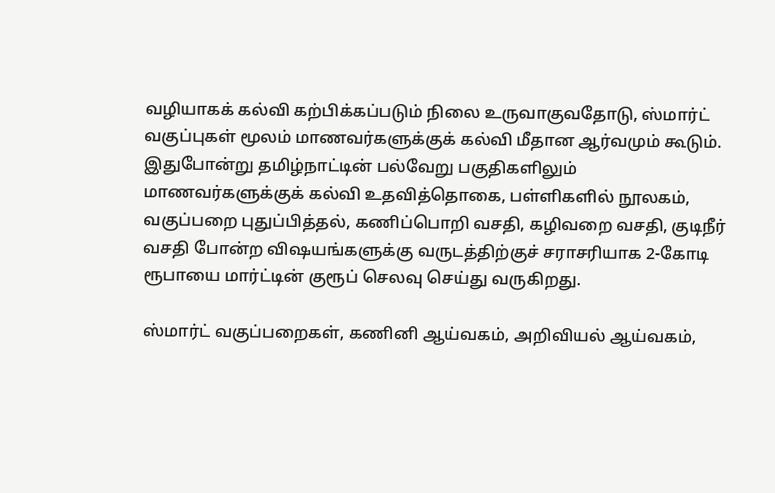வழியாகக் கல்வி கற்பிக்கப்படும் நிலை உருவாகுவதோடு, ஸ்மார்ட் வகுப்புகள் மூலம் மாணவர்களுக்குக் கல்வி மீதான ஆர்வமும் கூடும்.
இதுபோன்று தமிழ்நாட்டின் பல்வேறு பகுதிகளிலும் மாணவர்களுக்குக் கல்வி உதவித்தொகை, பள்ளிகளில் நூலகம், வகுப்பறை புதுப்பித்தல், கணிப்பொறி வசதி, கழிவறை வசதி, குடிநீர் வசதி போன்ற விஷயங்களுக்கு வருடத்திற்குச் சராசரியாக 2-கோடி ரூபாயை மார்ட்டின் குரூப் செலவு செய்து வருகிறது.

ஸ்மார்ட் வகுப்பறைகள், கணினி ஆய்வகம், அறிவியல் ஆய்வகம்,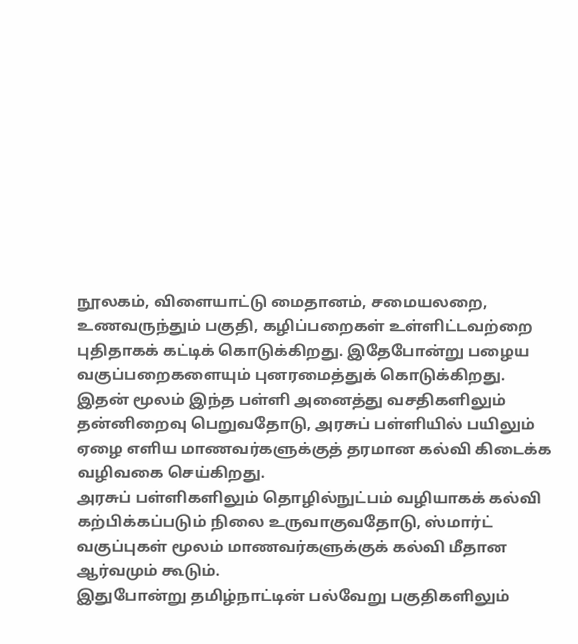நூலகம், விளையாட்டு மைதானம், சமையலறை, உணவருந்தும் பகுதி, கழிப்பறைகள் உள்ளிட்டவற்றை புதிதாகக் கட்டிக் கொடுக்கிறது. இதேபோன்று பழைய வகுப்பறைகளையும் புனரமைத்துக் கொடுக்கிறது.
இதன் மூலம் இந்த பள்ளி அனைத்து வசதிகளிலும் தன்னிறைவு பெறுவதோடு, அரசுப் பள்ளியில் பயிலும் ஏழை எளிய மாணவர்களுக்குத் தரமான கல்வி கிடைக்க வழிவகை செய்கிறது.
அரசுப் பள்ளிகளிலும் தொழில்நுட்பம் வழியாகக் கல்வி கற்பிக்கப்படும் நிலை உருவாகுவதோடு, ஸ்மார்ட் வகுப்புகள் மூலம் மாணவர்களுக்குக் கல்வி மீதான ஆர்வமும் கூடும்.
இதுபோன்று தமிழ்நாட்டின் பல்வேறு பகுதிகளிலும்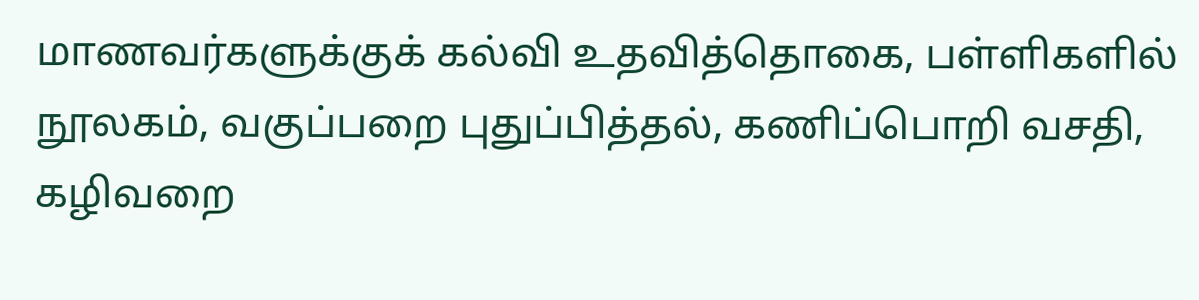மாணவர்களுக்குக் கல்வி உதவித்தொகை, பள்ளிகளில் நூலகம், வகுப்பறை புதுப்பித்தல், கணிப்பொறி வசதி, கழிவறை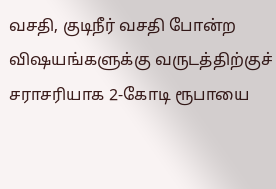வசதி, குடிநீர் வசதி போன்ற விஷயங்களுக்கு வருடத்திற்குச் சராசரியாக 2-கோடி ரூபாயை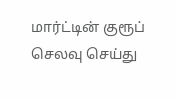மார்ட்டின் குரூப் செலவு செய்து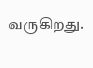வருகிறது.